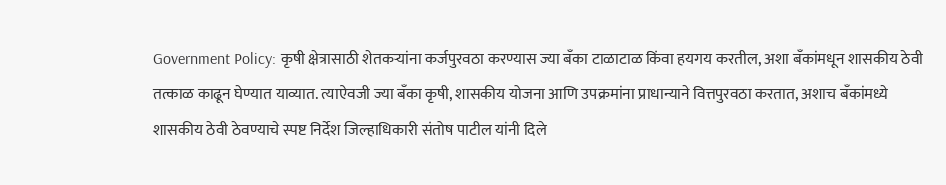Government Policy: कृषी क्षेत्रासाठी शेतकऱ्यांना कर्जपुरवठा करण्यास ज्या बँका टाळाटाळ किंवा हयगय करतील, अशा बँकांमधून शासकीय ठेवी तत्काळ काढून घेण्यात याव्यात. त्याऐवजी ज्या बँका कृषी, शासकीय योजना आणि उपक्रमांना प्राधान्याने वित्तपुरवठा करतात, अशाच बँकांमध्ये शासकीय ठेवी ठेवण्याचे स्पष्ट निर्देश जिल्हाधिकारी संतोष पाटील यांनी दिले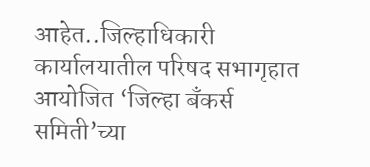आहेत..जिल्हाधिकारी कार्यालयातील परिषद सभागृहात आयोजित ‘जिल्हा बँकर्स समिती’च्या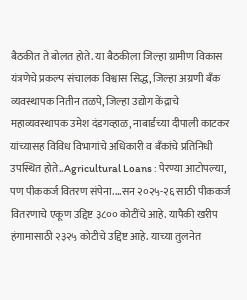बैठकीत ते बोलत होते. या बैठकीला जिल्हा ग्रामीण विकास यंत्रणेचे प्रकल्प संचालक विश्वास सिद्ध, जिल्हा अग्रणी बँक व्यवस्थापक नितीन तळपे, जिल्हा उद्योग केंद्राचे महाव्यवस्थापक उमेश दंडगव्हाळ, नाबार्डच्या दीपाली काटकर यांच्यासह विविध विभागांचे अधिकारी व बँकांचे प्रतिनिधी उपस्थित होते..Agricultural Loans : पेरण्या आटोपल्या, पण पीककर्ज वितरण संपेना....सन २०२५-२६ साठी पीककर्ज वितरणाचे एकूण उद्दिष्ट ३८०० कोटींचे आहे. यापैकी खरीप हंगामासाठी २३२५ कोटीचे उद्दिष्ट आहे. याच्या तुलनेत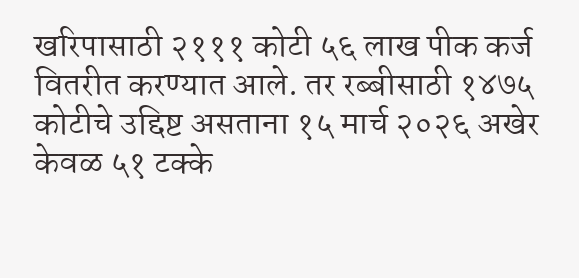खरिपासाठी २१११ कोटी ५६ लाख पीक कर्ज वितरीत करण्यात आले. तर रब्बीसाठी १४७५ कोटीचे उद्दिष्ट असताना १५ मार्च २०२६ अखेर केवळ ५१ टक्के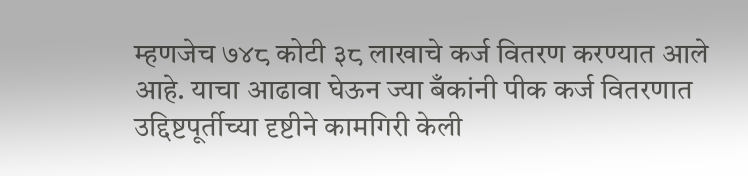म्हणजेच ७४८ कोटी ३८ लाखाचे कर्ज वितरण करण्यात आले आहे. याचा आढावा घेऊन ज्या बँकांनी पीक कर्ज वितरणात उद्दिष्टपूर्तीच्या दृष्टीने कामगिरी केली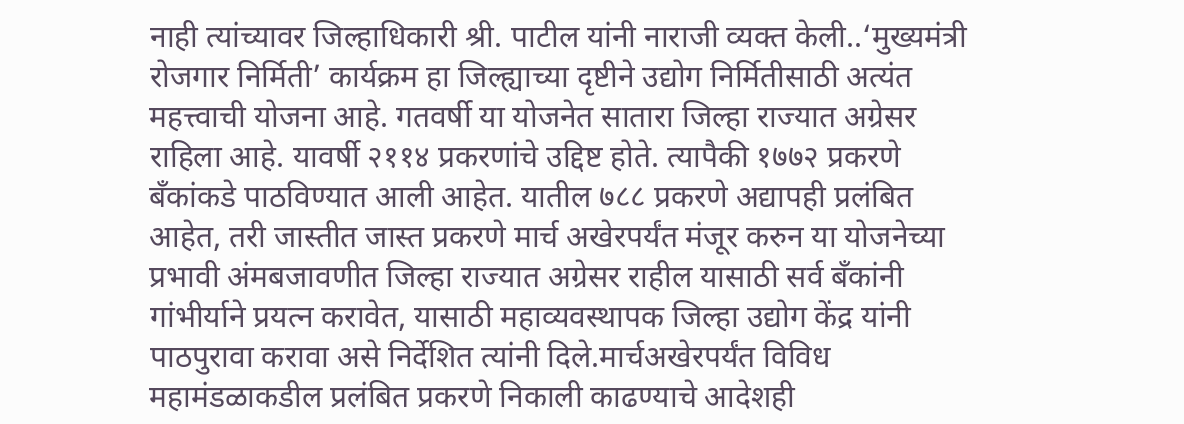नाही त्यांच्यावर जिल्हाधिकारी श्री. पाटील यांनी नाराजी व्यक्त केली..‘मुख्यमंत्री रोजगार निर्मिती’ कार्यक्रम हा जिल्ह्याच्या दृष्टीने उद्योग निर्मितीसाठी अत्यंत महत्त्वाची योजना आहे. गतवर्षी या योजनेत सातारा जिल्हा राज्यात अग्रेसर राहिला आहे. यावर्षी २११४ प्रकरणांचे उद्दिष्ट होते. त्यापैकी १७७२ प्रकरणे बँकांकडे पाठविण्यात आली आहेत. यातील ७८८ प्रकरणे अद्यापही प्रलंबित आहेत, तरी जास्तीत जास्त प्रकरणे मार्च अखेरपर्यंत मंजूर करुन या योजनेच्या प्रभावी अंमबजावणीत जिल्हा राज्यात अग्रेसर राहील यासाठी सर्व बँकांनी गांभीर्याने प्रयत्न करावेत, यासाठी महाव्यवस्थापक जिल्हा उद्योग केंद्र यांनी पाठपुरावा करावा असे निर्देशित त्यांनी दिले.मार्चअखेरपर्यंत विविध महामंडळाकडील प्रलंबित प्रकरणे निकाली काढण्याचे आदेशही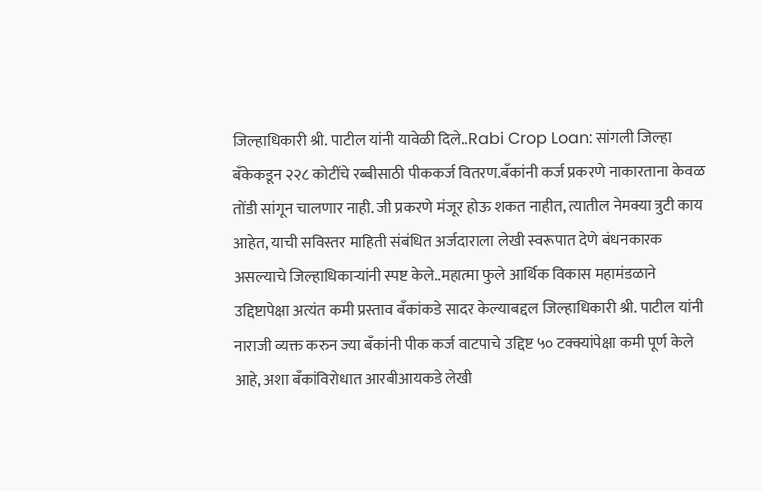जिल्हाधिकारी श्री. पाटील यांनी यावेळी दिले..Rabi Crop Loan: सांगली जिल्हा बॅंकेकडून २२८ कोटींचे रब्बीसाठी पीककर्ज वितरण.बँकांनी कर्ज प्रकरणे नाकारताना केवळ तोंडी सांगून चालणार नाही. जी प्रकरणे मंजूर होऊ शकत नाहीत, त्यातील नेमक्या त्रुटी काय आहेत, याची सविस्तर माहिती संबंधित अर्जदाराला लेखी स्वरूपात देणे बंधनकारक असल्याचे जिल्हाधिकाऱ्यांनी स्पष्ट केले..महात्मा फुले आर्थिक विकास महामंडळाने उद्दिष्टापेक्षा अत्यंत कमी प्रस्ताव बँकांकडे सादर केल्याबद्दल जिल्हाधिकारी श्री. पाटील यांनी नाराजी व्यक्त करुन ज्या बँकांनी पीक कर्ज वाटपाचे उद्दिष्ट ५० टक्क्यांपेक्षा कमी पूर्ण केले आहे, अशा बँकांविरोधात आरबीआयकडे लेखी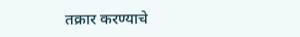तक्रार करण्याचे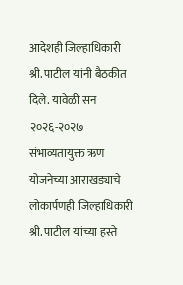आदेशही जिल्हाधिकारी श्री. पाटील यांनी बैठकीत दिले. यावेळी सन २०२६-२०२७ संभाव्यतायुक्त ऋण योजनेच्या आराखड्याचे लोकार्पणही जिल्हाधिकारी श्री. पाटील यांच्या हस्ते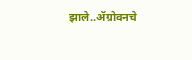झाले..ॲग्रोवनचे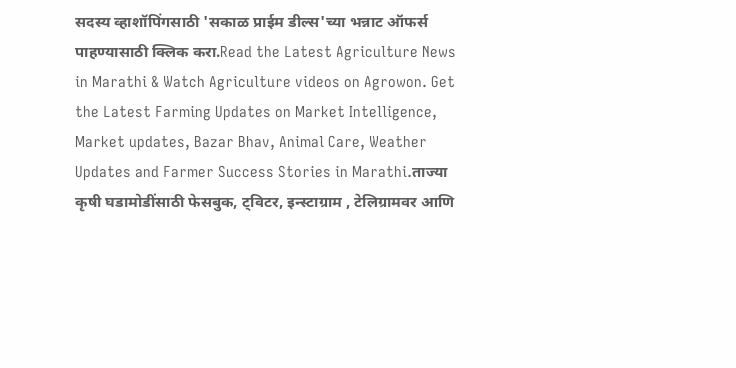सदस्य व्हाशॉपिंगसाठी 'सकाळ प्राईम डील्स'च्या भन्नाट ऑफर्स पाहण्यासाठी क्लिक करा.Read the Latest Agriculture News in Marathi & Watch Agriculture videos on Agrowon. Get the Latest Farming Updates on Market Intelligence, Market updates, Bazar Bhav, Animal Care, Weather Updates and Farmer Success Stories in Marathi.ताज्या कृषी घडामोडींसाठी फेसबुक, ट्विटर, इन्स्टाग्राम , टेलिग्रामवर आणि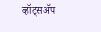व्हॉट्सॲप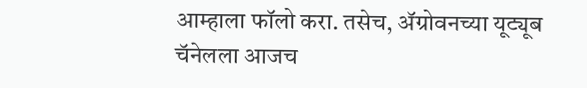आम्हाला फॉलो करा. तसेच, ॲग्रोवनच्या यूट्यूब चॅनेलला आजच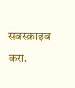सबस्क्राइब करा.